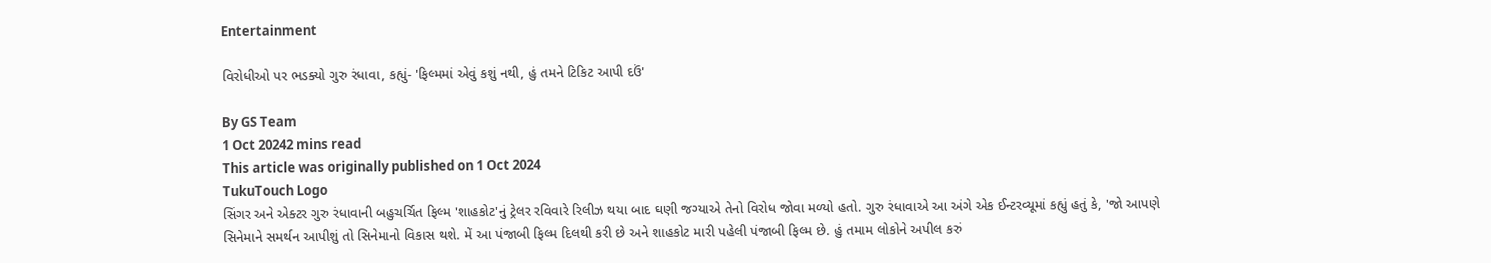Entertainment

વિરોધીઓ પર ભડક્યો ગુરુ રંધાવા, કહ્યું- 'ફિલ્મમાં એવું કશું નથી, હું તમને ટિકિટ આપી દઉં'

By GS Team
1 Oct 20242 mins read
This article was originally published on 1 Oct 2024
TukuTouch Logo
સિંગર અને એક્ટર ગુરુ રંધાવાની બહુચર્ચિત ફિલ્મ 'શાહકોટ'નું ટ્રેલર રવિવારે રિલીઝ થયા બાદ ઘણી જગ્યાએ તેનો વિરોધ જોવા મળ્યો હતો. ગુરુ રંધાવાએ આ અંગે એક ઈન્ટરવ્યૂમાં કહ્યું હતું કે, 'જો આપણે સિનેમાને સમર્થન આપીશું તો સિનેમાનો વિકાસ થશે. મેં આ પંજાબી ફિલ્મ દિલથી કરી છે અને શાહકોટ મારી પહેલી પંજાબી ફિલ્મ છે. હું તમામ લોકોને અપીલ કરું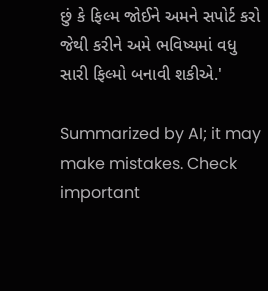છું કે ફિલ્મ જોઈને અમને સપોર્ટ કરો જેથી કરીને અમે ભવિષ્યમાં વધુ સારી ફિલ્મો બનાવી શકીએ.'

Summarized by AI; it may make mistakes. Check important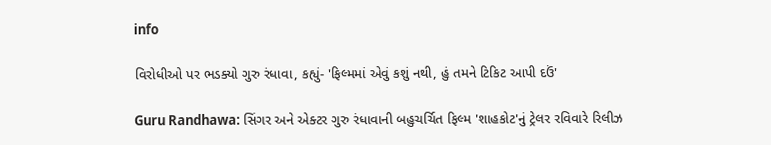info

વિરોધીઓ પર ભડક્યો ગુરુ રંધાવા, કહ્યું- 'ફિલ્મમાં એવું કશું નથી, હું તમને ટિકિટ આપી દઉં'

Guru Randhawa: સિંગર અને એક્ટર ગુરુ રંધાવાની બહુચર્ચિત ફિલ્મ 'શાહકોટ'નું ટ્રેલર રવિવારે રિલીઝ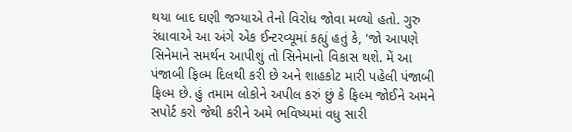થયા બાદ ઘણી જગ્યાએ તેનો વિરોધ જોવા મળ્યો હતો. ગુરુ રંધાવાએ આ અંગે એક ઈન્ટરવ્યૂમાં કહ્યું હતું કે, 'જો આપણે સિનેમાને સમર્થન આપીશું તો સિનેમાનો વિકાસ થશે. મેં આ પંજાબી ફિલ્મ દિલથી કરી છે અને શાહકોટ મારી પહેલી પંજાબી ફિલ્મ છે. હું તમામ લોકોને અપીલ કરું છું કે ફિલ્મ જોઈને અમને સપોર્ટ કરો જેથી કરીને અમે ભવિષ્યમાં વધુ સારી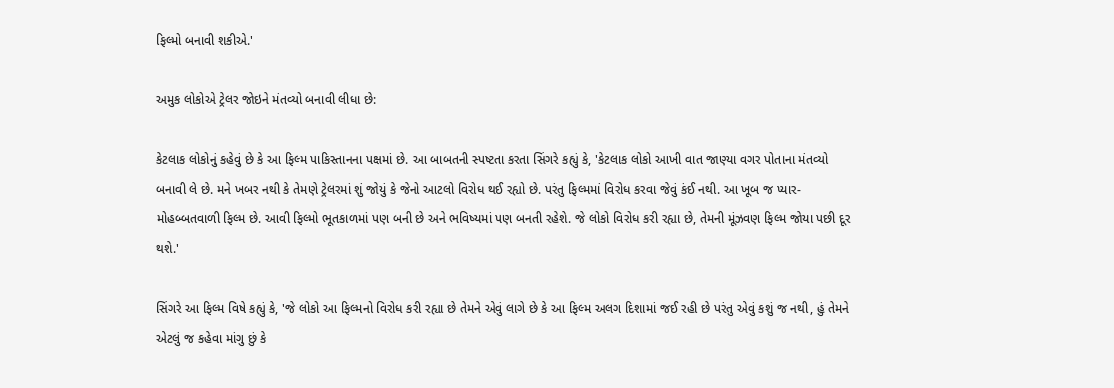ફિલ્મો બનાવી શકીએ.'

અમુક લોકોએ ટ્રેલર જોઇને મંતવ્યો બનાવી લીધા છે:

કેટલાક લોકોનું કહેવું છે કે આ ફિલ્મ પાકિસ્તાનના પક્ષમાં છે. આ બાબતની સ્પષ્ટતા કરતા સિંગરે કહ્યું કે, 'કેટલાક લોકો આખી વાત જાણ્યા વગર પોતાના મંતવ્યો બનાવી લે છે. મને ખબર નથી કે તેમણે ટ્રેલરમાં શું જોયું કે જેનો આટલો વિરોધ થઈ રહ્યો છે. પરંતુ ફિલ્મમાં વિરોધ કરવા જેવું કંઈ નથી. આ ખૂબ જ પ્યાર-મોહબ્બતવાળી ફિલ્મ છે. આવી ફિલ્મો ભૂતકાળમાં પણ બની છે અને ભવિષ્યમાં પણ બનતી રહેશે. જે લોકો વિરોધ કરી રહ્યા છે, તેમની મૂંઝવણ ફિલ્મ જોયા પછી દૂર થશે.'

સિંગરે આ ફિલ્મ વિષે કહ્યું કે, 'જે લોકો આ ફિલ્મનો વિરોધ કરી રહ્યા છે તેમને એવું લાગે છે કે આ ફિલ્મ અલગ દિશામાં જઈ રહી છે પરંતુ એવું કશું જ નથી, હું તેમને એટલું જ કહેવા માંગુ છું કે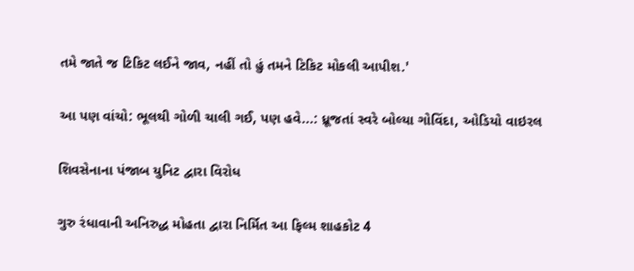તમે જાતે જ ટિકિટ લઈને જાવ, નહીં તો હું તમને ટિકિટ મોકલી આપીશ.'

આ પણ વાંચો: ભૂલથી ગોળી ચાલી ગઈ, પણ હવે...: ધ્રૂજતાં સ્વરે બોલ્યા ગોવિંદા, ઓડિયો વાઇરલ

શિવસેનાના પંજાબ યુનિટ દ્વારા વિરોધ

ગુરુ રંધાવાની અનિરુદ્ધ મોહતા દ્વારા નિર્મિત આ ફિલ્મ શાહકોટ 4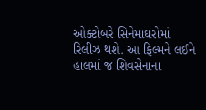ઓક્ટોબરે સિનેમાઘરોમાં રિલીઝ થશે. આ ફિલ્મને લઈને હાલમાં જ શિવસેનાના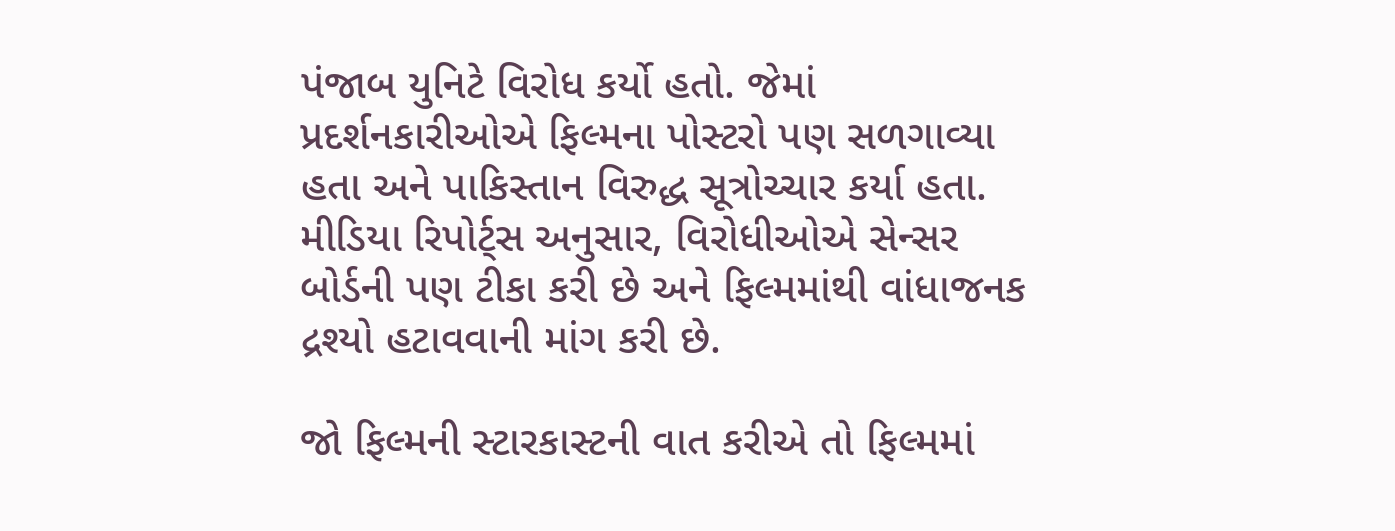પંજાબ યુનિટે વિરોધ કર્યો હતો. જેમાં પ્રદર્શનકારીઓએ ફિલ્મના પોસ્ટરો પણ સળગાવ્યા હતા અને પાકિસ્તાન વિરુદ્ધ સૂત્રોચ્ચાર કર્યા હતા. મીડિયા રિપોર્ટ્સ અનુસાર, વિરોધીઓએ સેન્સર બોર્ડની પણ ટીકા કરી છે અને ફિલ્મમાંથી વાંધાજનક દ્રશ્યો હટાવવાની માંગ કરી છે.

જો ફિલ્મની સ્ટારકાસ્ટની વાત કરીએ તો ફિલ્મમાં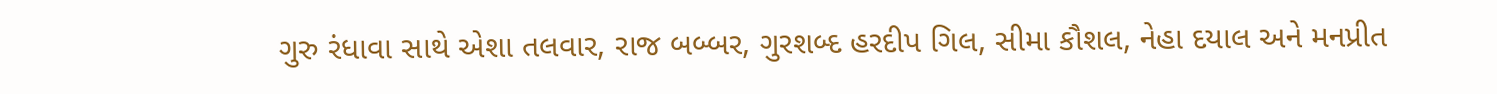ગુરુ રંધાવા સાથે એશા તલવાર, રાજ બબ્બર, ગુરશબ્દ હરદીપ ગિલ, સીમા કૌશલ, નેહા દયાલ અને મનપ્રીત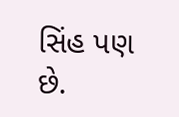સિંહ પણ છે.